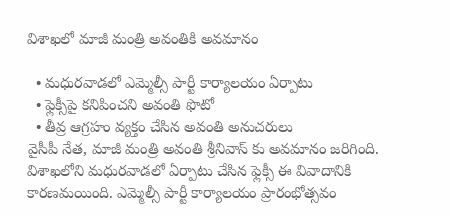విశాఖలో మాజీ మంత్రి అవంతికి అవమానం

  • మధురవాడలో ఎమ్మెల్సీ పార్టీ కార్యాలయం ఏర్పాటు
  • ఫ్లెక్సీపై కనిపించని అవంతి ఫొటో
  • తీవ్ర ఆగ్రహం వ్యక్తం చేసిన అవంతి అనుచరులు
వైసీపీ నేత, మాజీ మంత్రి అవంతి శ్రీనివాస్ కు అవమానం జరిగింది. విశాఖలోని మధురవాడలో ఏర్పాటు చేసిన ఫ్లెక్సీ ఈ వివాదానికి కారణమయింది. ఎమ్మెల్సీ పార్టీ కార్యాలయం ప్రారంభోత్సవం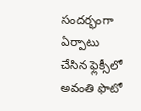సందర్భంగా ఏర్పాటు చేసిన ఫ్లెక్సీలో అవంతి ఫొటో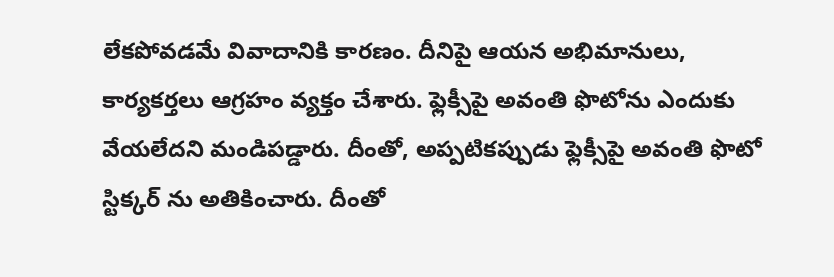లేకపోవడమే వివాదానికి కారణం. దీనిపై ఆయన అభిమానులు, కార్యకర్తలు ఆగ్రహం వ్యక్తం చేశారు. ఫ్లెక్సీపై అవంతి ఫొటోను ఎందుకు వేయలేదని మండిపడ్డారు. దీంతో, అప్పటికప్పుడు ఫ్లెక్సీపై అవంతి ఫొటో స్టిక్కర్ ను అతికించారు. దీంతో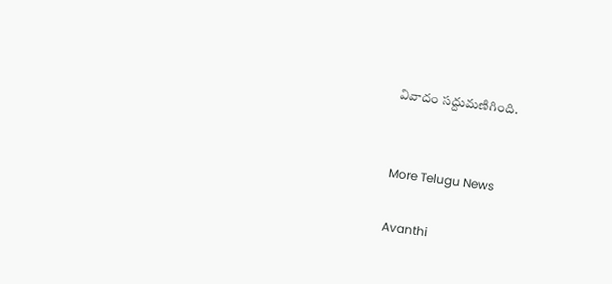వివాదం సద్దుమణిగింది.


More Telugu News

Avanthi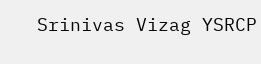Srinivas Vizag YSRCP